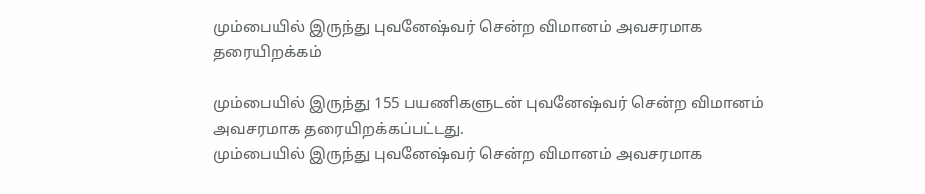மும்பையில் இருந்து புவனேஷ்வர் சென்ற விமானம் அவசரமாக தரையிறக்கம்

மும்பையில் இருந்து 155 பயணிகளுடன் புவனேஷ்வர் சென்ற விமானம் அவசரமாக தரையிறக்கப்பட்டது.
மும்பையில் இருந்து புவனேஷ்வர் சென்ற விமானம் அவசரமாக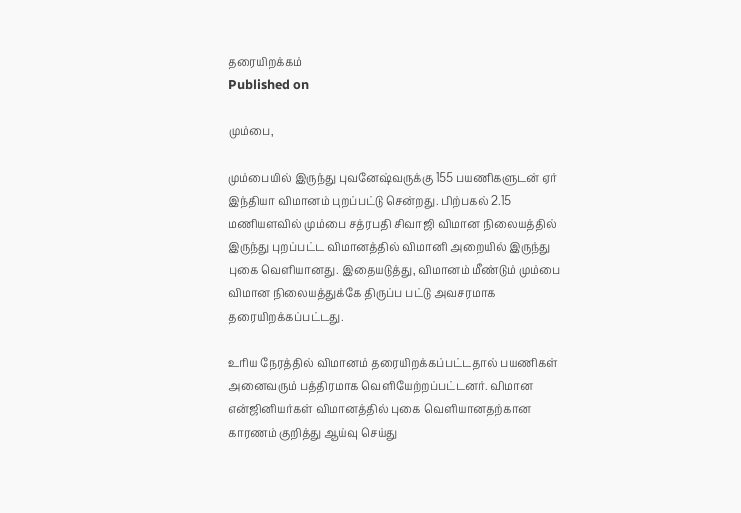தரையிறக்கம்
Published on

மும்பை,

மும்பையில் இருந்து புவனேஷ்வருக்கு 155 பயணிகளுடன் ஏர் இந்தியா விமானம் புறப்பட்டு சென்றது. பிற்பகல் 2.15 மணியளவில் மும்பை சத்ரபதி சிவாஜி விமான நிலையத்தில் இருந்து புறப்பட்ட விமானத்தில் விமானி அறையில் இருந்து புகை வெளியானது. இதையடுத்து, விமானம் மீண்டும் மும்பை விமான நிலையத்துக்கே திருப்ப பட்டு அவசரமாக தரையிறக்கப்பட்டது.

உரிய நேரத்தில் விமானம் தரையிறக்கப்பட்டதால் பயணிகள் அனைவரும் பத்திரமாக வெளியேற்றப்பட்டனர். விமான என்ஜினியர்கள் விமானத்தில் புகை வெளியானதற்கான காரணம் குறித்து ஆய்வு செய்து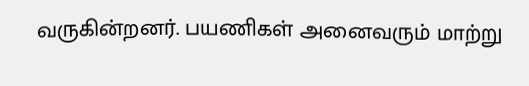வருகின்றனர். பயணிகள் அனைவரும் மாற்று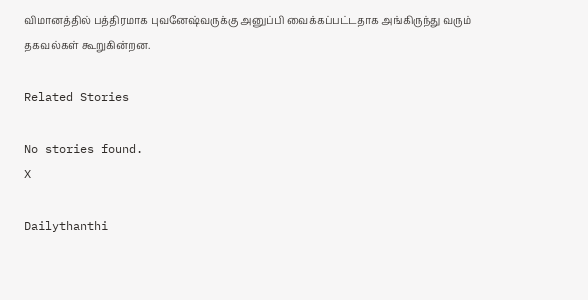விமானத்தில் பத்திரமாக புவனேஷ்வருக்கு அனுப்பி வைக்கப்பட்டதாக அங்கிருந்து வரும் தகவல்கள் கூறுகின்றன.

Related Stories

No stories found.
X

Dailythanthi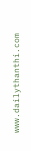www.dailythanthi.com